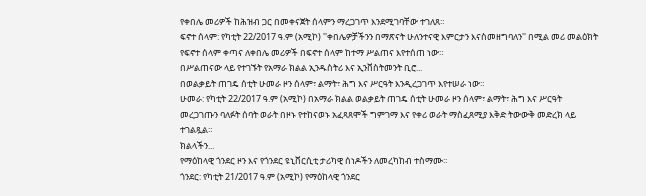የቀበሌ መሪዎች ከሕዝብ ጋር በመቀናጀት ሰላምን ማረጋገጥ እንደሚገባቸው ተገለጸ።
ፍኖተ ሰላም: የካቲት 22/2017 ዓ.ም (አሚኮ) ''ቀበሌዎቻችንን በማጽናት ሁለንተናዊ እምርታን እናስመዘግባለን'' በሚል መሪ መልዕክት የፍኖተ ሰላም ቀጣና ለቀበሌ መሪዎች በፍኖተ ሰላም ከተማ ሥልጠና እየተሰጠ ነው።
በሥልጠናው ላይ የተገኙት የአማራ ክልል ኢንዱስትሪ እና ኢንቨስትመንት ቢሮ...
በወልቃይት ጠገዴ ሰቲት ሁመራ ዞን ሰላም፣ ልማት፣ ሕግ እና ሥርዓት እንዲረጋገጥ እየተሠራ ነው።
ሁመራ: የካቲት 22/2017 ዓ.ም (አሚኮ) በአማራ ክልል ወልቃይት ጠገዴ ሰቲት ሁመራ ዞን ሰላም፣ ልማት፣ ሕግ እና ሥርዓት መረጋገጡን ባለፉት ሰባት ወራት በዞኑ የተከናወኑ አፈጻጸሞች ግምገማ እና የቀሪ ወራት ማስፈጸሚያ እቅድ ትውውቅ መድረክ ላይ ተገልጿል።
ክልላችን...
የማዕከላዊ ጎንደር ዞን እና የጎንደር ዩኒቨርሲቲ ታሪካዊ ሰነዶችን ለመረካከብ ተስማሙ።
ጎንደር: የካቲት 21/2017 ዓ.ም (አሚኮ) የማዕከላዊ ጎንደር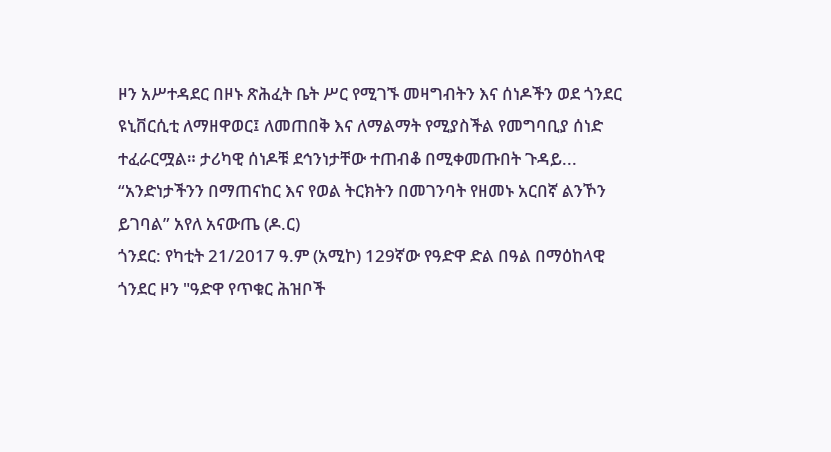ዞን አሥተዳደር በዞኑ ጽሕፈት ቤት ሥር የሚገኙ መዛግብትን እና ሰነዶችን ወደ ጎንደር ዩኒቨርሲቲ ለማዘዋወር፤ ለመጠበቅ እና ለማልማት የሚያስችል የመግባቢያ ሰነድ ተፈራርሟል። ታሪካዊ ሰነዶቹ ደኅንነታቸው ተጠብቆ በሚቀመጡበት ጉዳይ...
“አንድነታችንን በማጠናከር እና የወል ትርክትን በመገንባት የዘመኑ አርበኛ ልንኾን ይገባል” አየለ አናውጤ (ዶ.ር)
ጎንደር: የካቲት 21/2017 ዓ.ም (አሚኮ) 129ኛው የዓድዋ ድል በዓል በማዕከላዊ ጎንደር ዞን "ዓድዋ የጥቁር ሕዝቦች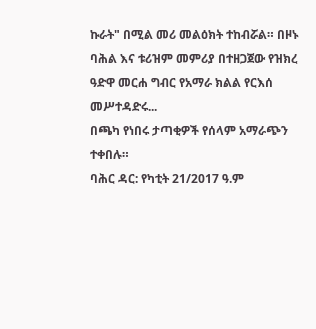ኩራት" በሚል መሪ መልዕክት ተከብሯል። በዞኑ ባሕል እና ቱሪዝም መምሪያ በተዘጋጀው የዝክረ ዓድዋ መርሐ ግብር የአማራ ክልል የርእሰ መሥተዳድሩ...
በጫካ የነበሩ ታጣቂዎች የሰላም አማራጭን ተቀበሉ።
ባሕር ዳር: የካቲት 21/2017 ዓ.ም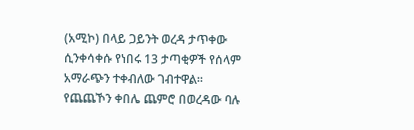(አሚኮ) በላይ ጋይንት ወረዳ ታጥቀው ሲንቀሳቀሱ የነበሩ 13 ታጣቂዎች የሰላም አማራጭን ተቀብለው ገብተዋል። የጨጨኾን ቀበሌ ጨምሮ በወረዳው ባሉ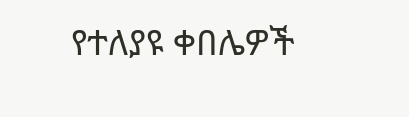የተለያዩ ቀበሌዎች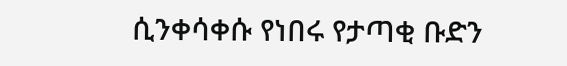ሲንቀሳቀሱ የነበሩ የታጣቂ ቡድን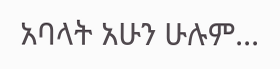አባላት አሁን ሁሉም...